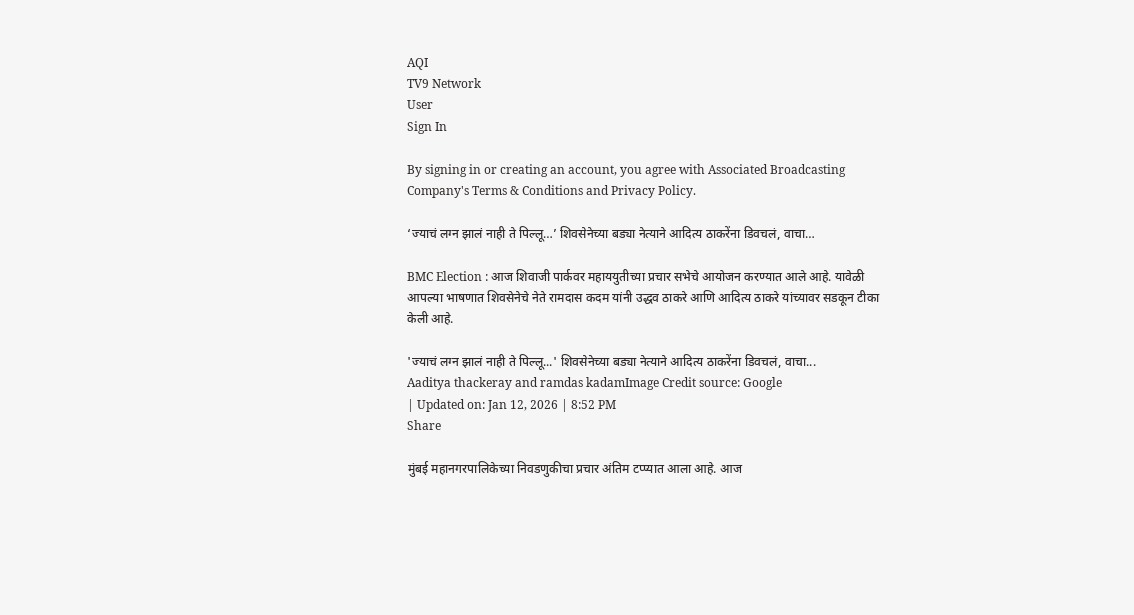AQI
TV9 Network
User
Sign In

By signing in or creating an account, you agree with Associated Broadcasting Company's Terms & Conditions and Privacy Policy.

‘ज्याचं लग्न झालं नाही ते पिल्लू…’ शिवसेनेच्या बड्या नेत्याने आदित्य ठाकरेंना डिवचलं, वाचा…

BMC Election : आज शिवाजी पार्कवर महाययुतीच्या प्रचार सभेचे आयोजन करण्यात आले आहे. यावेळी आपल्या भाषणात शिवसेनेचे नेते रामदास कदम यांनी उद्धव ठाकरे आणि आदित्य ठाकरे यांच्यावर सडकून टीका केली आहे.

'ज्याचं लग्न झालं नाही ते पिल्लू...' शिवसेनेच्या बड्या नेत्याने आदित्य ठाकरेंना डिवचलं, वाचा...
Aaditya thackeray and ramdas kadamImage Credit source: Google
| Updated on: Jan 12, 2026 | 8:52 PM
Share

मुंबई महानगरपालिकेच्या निवडणुकीचा प्रचार अंतिम टप्प्यात आला आहे. आज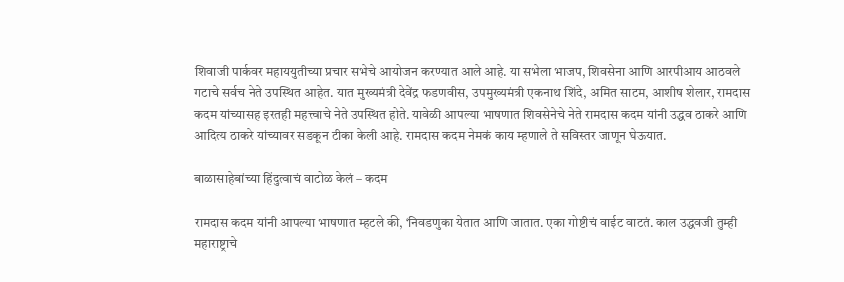शिवाजी पार्कवर महाययुतीच्या प्रचार सभेचे आयोजन करण्यात आले आहे. या सभेला भाजप, शिवसेना आणि आरपीआय आठवले गटाचे सर्वच नेते उपस्थित आहेत. यात मुख्यमंत्री देवेंद्र फडणवीस, उपमुख्यमंत्री एकनाथ शिंदे, अमित साटम, आशीष शेलार, रामदास कदम यांच्यासह इरतही महत्त्वाचे नेते उपस्थित होते. यावेळी आपल्या भाषणात शिवसेनेचे नेते रामदास कदम यांनी उद्धव ठाकरे आणि आदित्य ठाकरे यांच्यावर सडकून टीका केली आहे. रामदास कदम नेमकं काय म्हणाले ते सविस्तर जाणून घेऊयात.

बाळासाहेबांच्या हिंदुत्वाचं वाटोळ केलं – कदम

रामदास कदम यांनी आपल्या भाषणात म्हटले की, ‘निवडणुका येतात आणि जातात. एका गोष्टीचं वाईट वाटतं. काल उद्धवजी तुम्ही महाराष्ट्राचे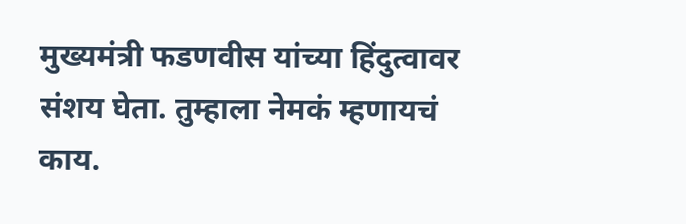मुख्यमंत्री फडणवीस यांच्या हिंदुत्वावर संशय घेता. तुम्हाला नेमकं म्हणायचं काय.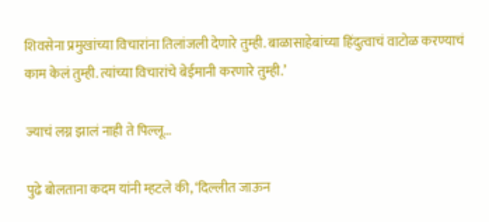शिवसेना प्रमुखांच्या विचारांना तिलांजली देणारे तुम्ही. बाळासाहेबांच्या हिंदुत्वाचं वाटोळ करण्याचं काम केलं तुम्ही. त्यांच्या विचारांचे बेईमानी करणारे तुम्ही.’

ज्याचं लग्न झालं नाही ते पिल्लू…

पुढे बोलताना कदम यांनी म्हटले की, ‘दिल्लीत जाऊन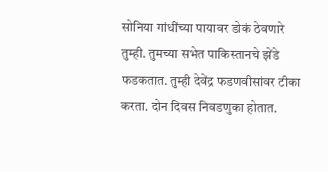सोनिया गांधींच्या पायावर डोकं ठेवणारे तुम्ही. तुमच्या सभेत पाकिस्तानचे झेंडे फडकतात. तुम्ही देवेंद्र फडणवीसांवर टीका करता. दोन दिवस निवडणुका होतात.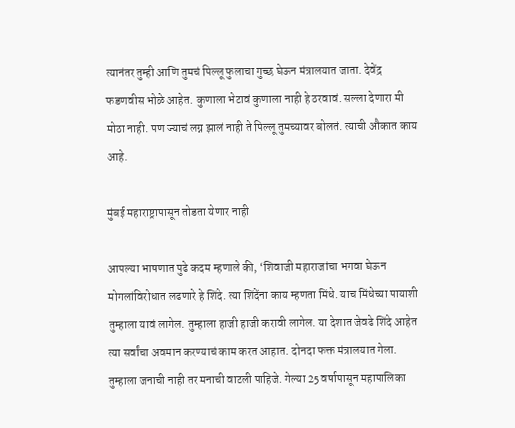त्यानंतर तुम्ही आणि तुमचं पिल्लू फुलाचा गुच्छ घेऊन मंत्रालयात जाता. देवेंद्र फडणवीस भोळे आहेत. कुणाला भेटावं कुणाला नाही हे ठरवावं. सल्ला देणारा मी मोठा नाही. पण ज्याचं लग्न झालं नाही ते पिल्लू तुमच्यावर बोलतं. त्याची औकात काय आहे.

मुंबई महाराष्ट्रापासून तोडता येणार नाही

आपल्या भाषणात पुढे कदम म्हणाले की, ‘शिवाजी महाराजांचा भगवा घेऊन मोगलांविरोधात लढणारे हे शिंदे. त्या शिंदेंना काय म्हणता मिंधे. याच मिंधेच्या पायाशी तुम्हाला यावं लागेल. तुम्हाला हाजी हाजी करावी लागेल. या देशात जेवढे शिंदे आहेत त्या सर्वांचा अवमान करण्याचं काम करत आहात. दोनदा फक्त मंत्रालयात गेला. तुम्हाला जनाची नाही तर मनाची वाटली पाहिजे. गेल्या 25 वर्षापासून महापालिका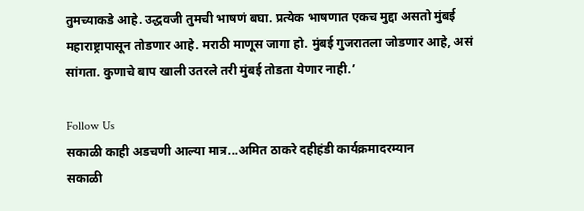तुमच्याकडे आहे. उद्धवजी तुमची भाषणं बघा. प्रत्येक भाषणात एकच मुद्दा असतो मुंबई महाराष्ट्रापासून तोडणार आहे. मराठी माणूस जागा हो. मुंबई गुजरातला जोडणार आहे, असं सांगता. कुणाचे बाप खाली उतरले तरी मुंबई तोडता येणार नाही.’

Follow Us
सकाळी काही अडचणी आल्या मात्र...अमित ठाकरे दहीहंडी कार्यक्रमादरम्यान
सकाळी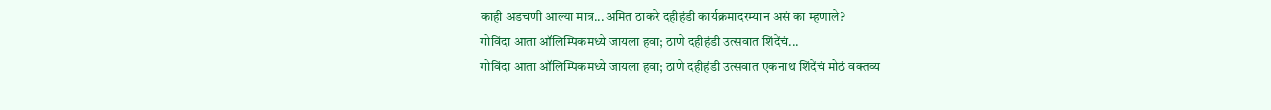काही अडचणी आल्या मात्र...अमित ठाकरे दहीहंडी कार्यक्रमादरम्यान असं का म्हणाले?
गोविंदा आता ऑलिम्पिकमध्ये जायला हवा; ठाणे दहीहंडी उत्सवात शिंदेंचं...
गोविंदा आता ऑलिम्पिकमध्ये जायला हवा; ठाणे दहीहंडी उत्सवात एकनाथ शिंदेंचं मोठं वक्तव्य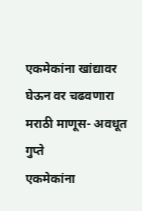एकमेकांना खांद्यावर घेऊन वर चढवणारा मराठी माणूस- अवधूत गुप्ते
एकमेकांना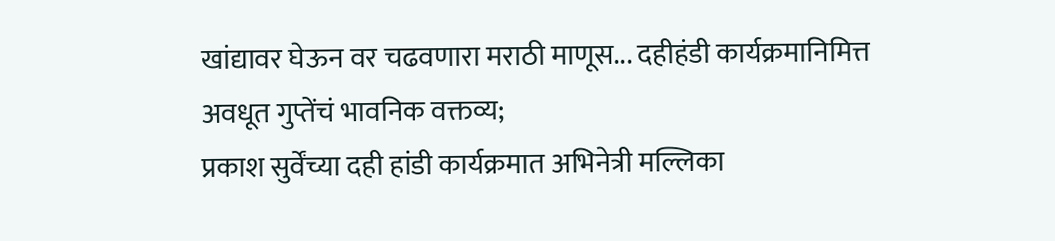खांद्यावर घेऊन वर चढवणारा मराठी माणूस... दहीहंडी कार्यक्रमानिमित्त अवधूत गुप्तेंचं भावनिक वक्तव्य;
प्रकाश सुर्वेंच्या दही हांडी कार्यक्रमात अभिनेत्री मल्लिका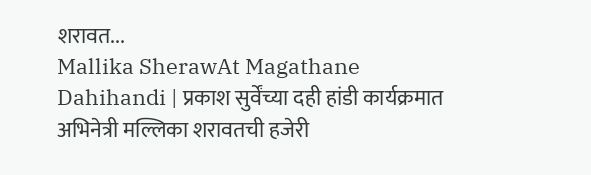शरावत...
Mallika SherawAt Magathane Dahihandi | प्रकाश सुर्वेंच्या दही हांडी कार्यक्रमात अभिनेत्री मल्लिका शरावतची हजेरी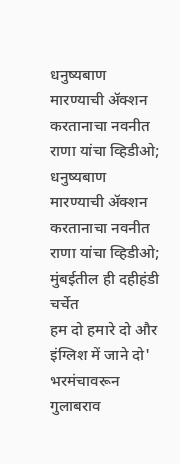धनुष्यबाण मारण्याची ॲक्शन करतानाचा नवनीत राणा यांचा व्हिडीओ;
धनुष्यबाण मारण्याची ॲक्शन करतानाचा नवनीत राणा यांचा व्हिडीओ; मुंबईतील ही दहीहंडी चर्चेत
हम दो हमारे दो और इंग्लिश में जाने दो' भरमंचावरून गुलाबराव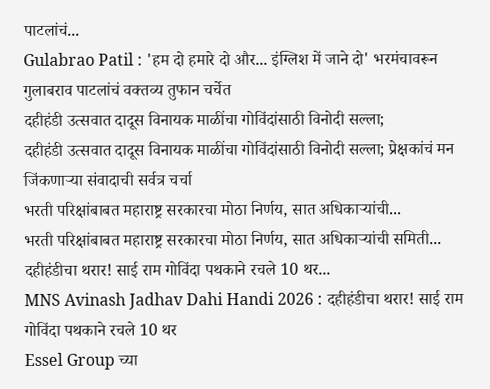पाटलांचं...
Gulabrao Patil : 'हम दो हमारे दो और... इंग्लिश में जाने दो' भरमंचावरून गुलाबराव पाटलांचं वक्तव्य तुफान चर्चेत
दहीहंडी उत्सवात दादूस विनायक माळींचा गोविंदांसाठी विनोदी सल्ला;
दहीहंडी उत्सवात दादूस विनायक माळींचा गोविंदांसाठी विनोदी सल्ला; प्रेक्षकांचं मन जिंकणाऱ्या संवादाची सर्वत्र चर्चा
भरती परिक्षांबाबत महाराष्ट्र सरकारचा मोठा निर्णय, सात अधिकाऱ्यांची...
भरती परिक्षांबाबत महाराष्ट्र सरकारचा मोठा निर्णय, सात अधिकाऱ्यांची समिती...
दहीहंडीचा थरार! साई राम गोविंदा पथकाने रचले 10 थर...
MNS Avinash Jadhav Dahi Handi 2026 : दहीहंडीचा थरार! साई राम गोविंदा पथकाने रचले 10 थर
Essel Group च्या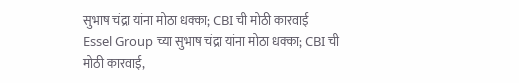सुभाष चंद्रा यांना मोठा धक्का; CBI ची मोठी कारवाई
Essel Group च्या सुभाष चंद्रा यांना मोठा धक्का; CBI ची मोठी कारवाई,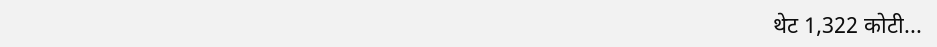थेट 1,322 कोटी...